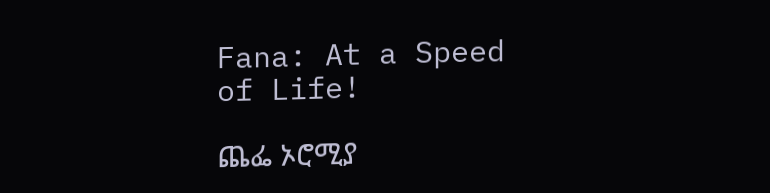Fana: At a Speed of Life!

ጨፌ ኦሮሚያ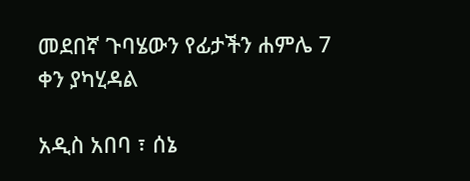መደበኛ ጉባሄውን የፊታችን ሐምሌ 7 ቀን ያካሂዳል

አዲስ አበባ ፣ ሰኔ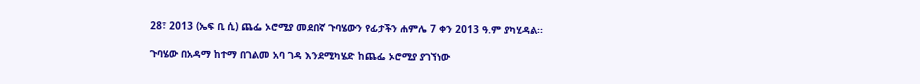28፣ 2013 (ኤፍ ቢ ሲ) ጨፌ ኦሮሚያ መደበኛ ጉባሄውን የፊታችን ሐምሌ 7 ቀን 2013 ዓ.ም ያካሂዳል፡፡

ጉባሄው በአዳማ ከተማ በገልመ አባ ገዳ እንደሚካሄድ ከጨፌ ኦሮሚያ ያገኘነው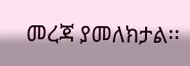መረጃ ያመለክታል፡፡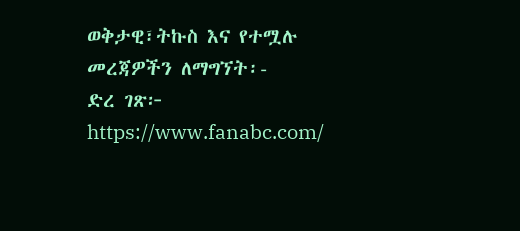ወቅታዊ፣ትኩስ እና የተሟሉ መረጃዎችን ለማግኘት፡-
ድረ ገጽ፦ https://www.fanabc.com/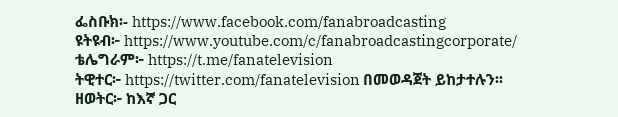ፌስቡክ፡- https://www.facebook.com/fanabroadcasting
ዩትዩብ፦ https://www.youtube.com/c/fanabroadcastingcorporate/
ቴሌግራም፦ https://t.me/fanatelevision
ትዊተር፦ https://twitter.com/fanatelevision በመወዳጀት ይከታተሉን፡፡
ዘወትር፦ ከእኛ ጋር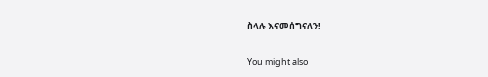ስላሉ እናመሰግናለን!

You might also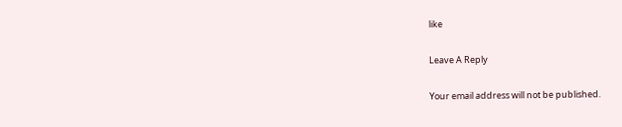like

Leave A Reply

Your email address will not be published.